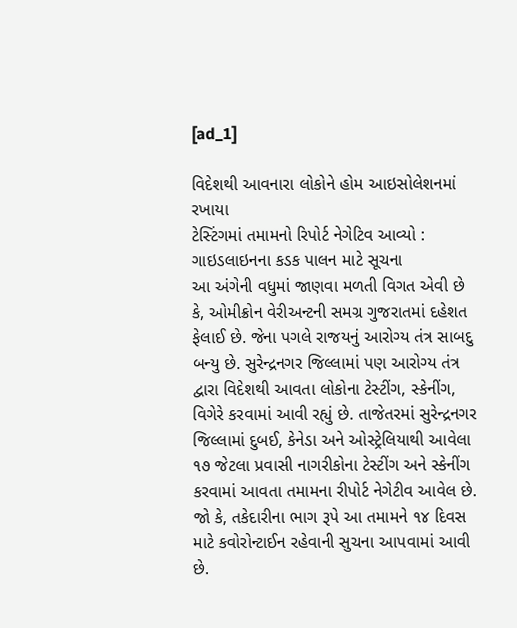[ad_1]

વિદેશથી આવનારા લોકોને હોમ આઇસોલેશનમાં રખાયા
ટેસ્ટિંગમાં તમામનો રિપોર્ટ નેગેટિવ આવ્યો : ગાઇડલાઇનના કડક પાલન માટે સૂચના
આ અંગેની વધુમાં જાણવા મળતી વિગત એવી છે કે, ઓમીક્રોન વેરીઅન્ટની સમગ્ર ગુજરાતમાં દહેશત ફેલાઈ છે. જેના પગલે રાજયનું આરોગ્ય તંત્ર સાબદુ બન્યુ છે. સુરેન્દ્રનગર જિલ્લામાં પણ આરોગ્ય તંત્ર દ્વારા વિદેશથી આવતા લોકોના ટેસ્ટીંગ, સ્કેનીંગ, વિગેરે કરવામાં આવી રહ્યું છે. તાજેતરમાં સુરેન્દ્રનગર જિલ્લામાં દુબઈ, કેનેડા અને ઓસ્ટ્રેલિયાથી આવેલા ૧૭ જેટલા પ્રવાસી નાગરીકોના ટેસ્ટીંગ અને સ્કેનીંગ કરવામાં આવતા તમામના રીપોર્ટ નેગેટીવ આવેલ છે. જો કે, તકેદારીના ભાગ રૂપે આ તમામને ૧૪ દિવસ માટે કવોરોન્ટાઈન રહેવાની સુચના આપવામાં આવી છે.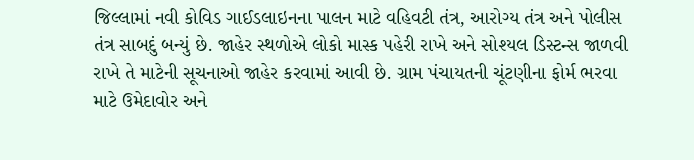જિલ્લામાં નવી કોવિડ ગાઈડલાઇનના પાલન માટે વહિવટી તંત્ર, આરોગ્ય તંત્ર અને પોલીસ તંત્ર સાબદું બન્યું છે. જાહેર સ્થળોએ લોકો માસ્ક પહેરી રાખે અને સોશ્યલ ડિસ્ટન્સ જાળવી રાખે તે માટેની સૂચનાઓ જાહેર કરવામાં આવી છે. ગ્રામ પંચાયતની ચૂંટણીના ફોર્મ ભરવા માટે ઉમેદાવોર અને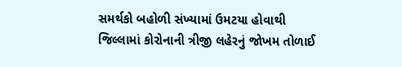સમર્થકો બહોળી સંખ્યામાં ઉમટયા હોવાથી જિલ્લામાં કોરોનાની ત્રીજી લહેરનું જોખમ તોળાઈ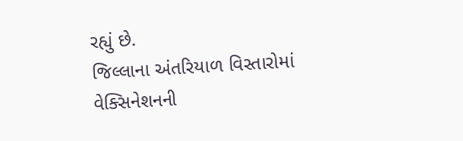રહ્યું છે.
જિલ્લાના અંતરિયાળ વિસ્તારોમાં વેક્સિનેશનની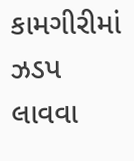કામગીરીમાં ઝડપ લાવવા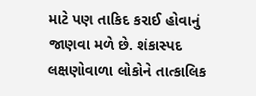માટે પણ તાકિદ કરાઈ હોવાનું જાણવા મળે છે. શંકાસ્પદ લક્ષણોવાળા લોકોને તાત્કાલિક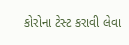કોરોના ટેસ્ટ કરાવી લેવા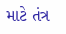માટે તંત્ર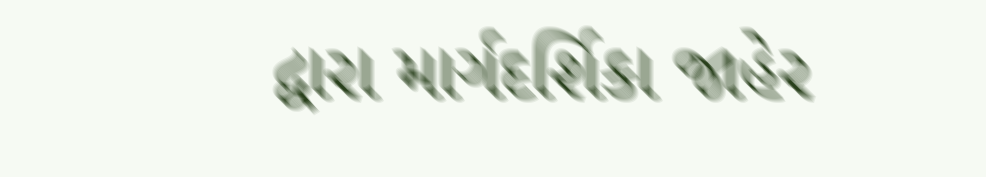દ્વારા માર્ગદર્શિકા જાહેર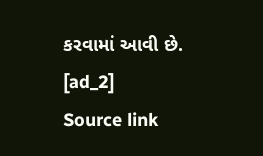કરવામાં આવી છે.
[ad_2]
Source link